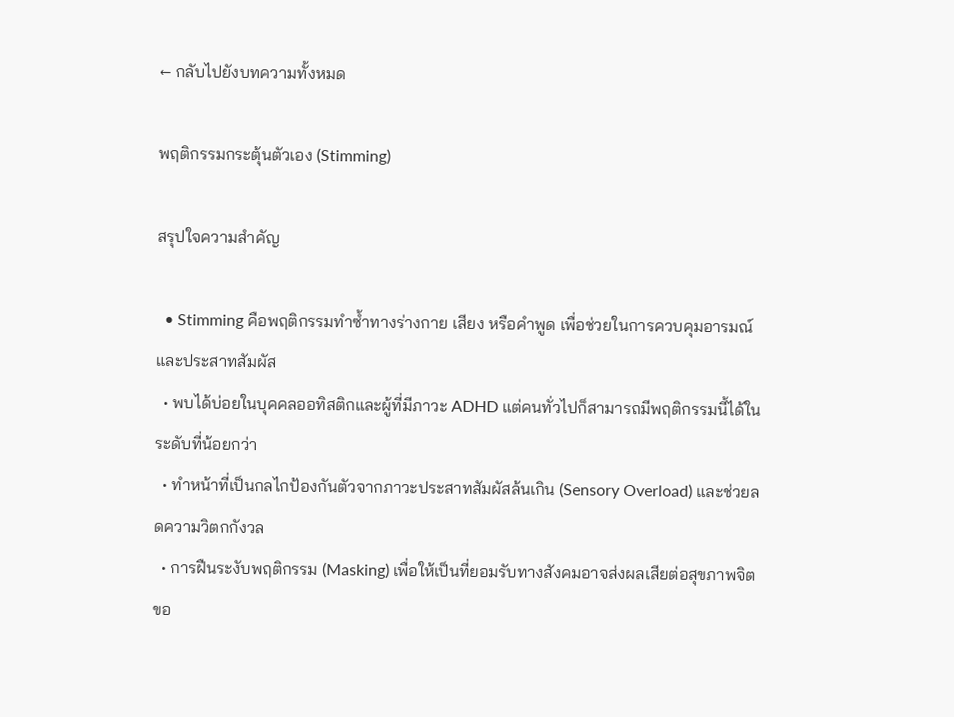← กลับไปยังบทความทั้งหมด

พฤติกรรมกระตุ้นตัวเอง (Stimming)

สรุปใจความสำคัญ

  • Stimming คือพฤติกรรมทำซ้ำทางร่างกาย เสียง หรือคำพูด เพื่อช่วยในการควบคุมอารมณ์และประสาทสัมผัส
  • พบได้บ่อยในบุคคลออทิสติกและผู้ที่มีภาวะ ADHD แต่คนทั่วไปก็สามารถมีพฤติกรรมนี้ได้ในระดับที่น้อยกว่า
  • ทำหน้าที่เป็นกลไกป้องกันตัวจากภาวะประสาทสัมผัสล้นเกิน (Sensory Overload) และช่วยลดความวิตกกังวล
  • การฝืนระงับพฤติกรรม (Masking) เพื่อให้เป็นที่ยอมรับทางสังคมอาจส่งผลเสียต่อสุขภาพจิตขอ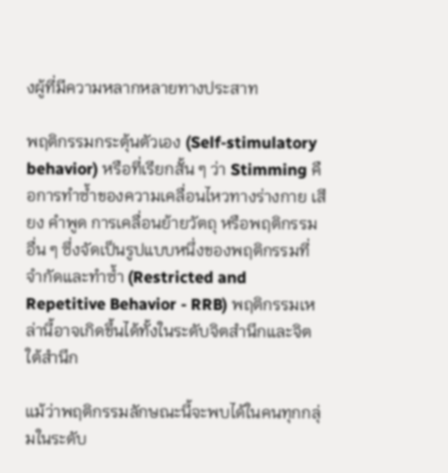งผู้ที่มีความหลากหลายทางประสาท

พฤติกรรมกระตุ้นตัวเอง (Self-stimulatory behavior) หรือที่เรียกสั้น ๆ ว่า Stimming คือการทำซ้ำของความเคลื่อนไหวทางร่างกาย เสียง คำพูด การเคลื่อนย้ายวัตถุ หรือพฤติกรรมอื่น ๆ ซึ่งจัดเป็นรูปแบบหนึ่งของพฤติกรรมที่จำกัดและทำซ้ำ (Restricted and Repetitive Behavior - RRB) พฤติกรรมเหล่านี้อาจเกิดขึ้นได้ทั้งในระดับจิตสำนึกและจิตใต้สำนึก

แม้ว่าพฤติกรรมลักษณะนี้จะพบได้ในคนทุกกลุ่มในระดับ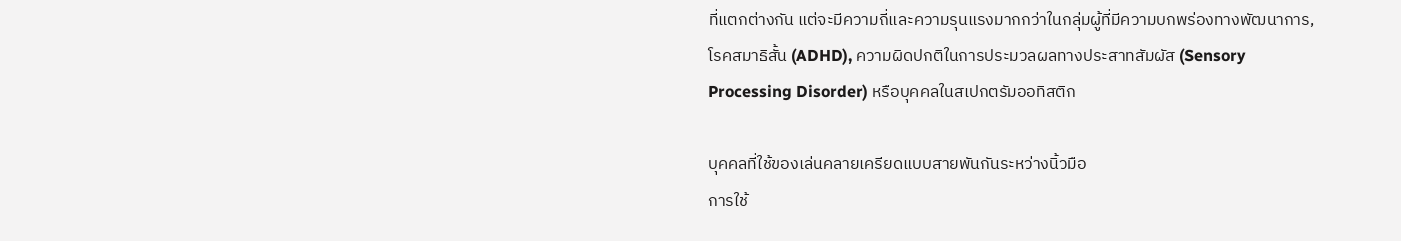ที่แตกต่างกัน แต่จะมีความถี่และความรุนแรงมากกว่าในกลุ่มผู้ที่มีความบกพร่องทางพัฒนาการ, โรคสมาธิสั้น (ADHD), ความผิดปกติในการประมวลผลทางประสาทสัมผัส (Sensory Processing Disorder) หรือบุคคลในสเปกตรัมออทิสติก

บุคคลที่ใช้ของเล่นคลายเครียดแบบสายพันกันระหว่างนิ้วมือ
การใช้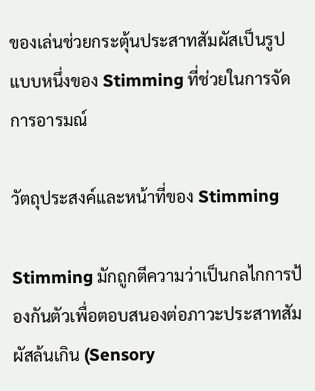ของเล่นช่วยกระตุ้นประสาทสัมผัสเป็นรูปแบบหนึ่งของ Stimming ที่ช่วยในการจัดการอารมณ์

วัตถุประสงค์และหน้าที่ของ Stimming

Stimming มักถูกตีความว่าเป็นกลไกการป้องกันตัวเพื่อตอบสนองต่อภาวะประสาทสัมผัสล้นเกิน (Sensory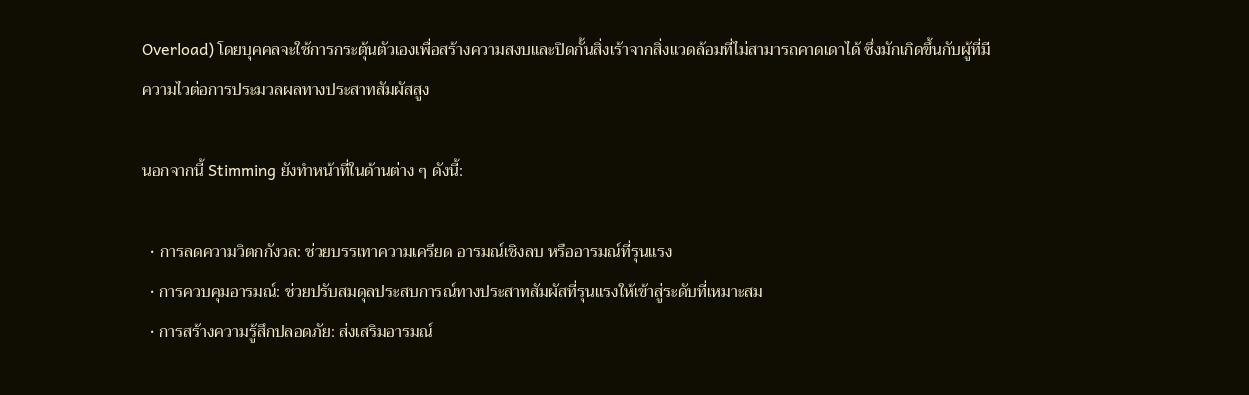Overload) โดยบุคคลจะใช้การกระตุ้นตัวเองเพื่อสร้างความสงบและปิดกั้นสิ่งเร้าจากสิ่งแวดล้อมที่ไม่สามารถคาดเดาได้ ซึ่งมักเกิดขึ้นกับผู้ที่มีความไวต่อการประมวลผลทางประสาทสัมผัสสูง

นอกจากนี้ Stimming ยังทำหน้าที่ในด้านต่าง ๆ ดังนี้:

  • การลดความวิตกกังวล: ช่วยบรรเทาความเครียด อารมณ์เชิงลบ หรืออารมณ์ที่รุนแรง
  • การควบคุมอารมณ์: ช่วยปรับสมดุลประสบการณ์ทางประสาทสัมผัสที่รุนแรงให้เข้าสู่ระดับที่เหมาะสม
  • การสร้างความรู้สึกปลอดภัย: ส่งเสริมอารมณ์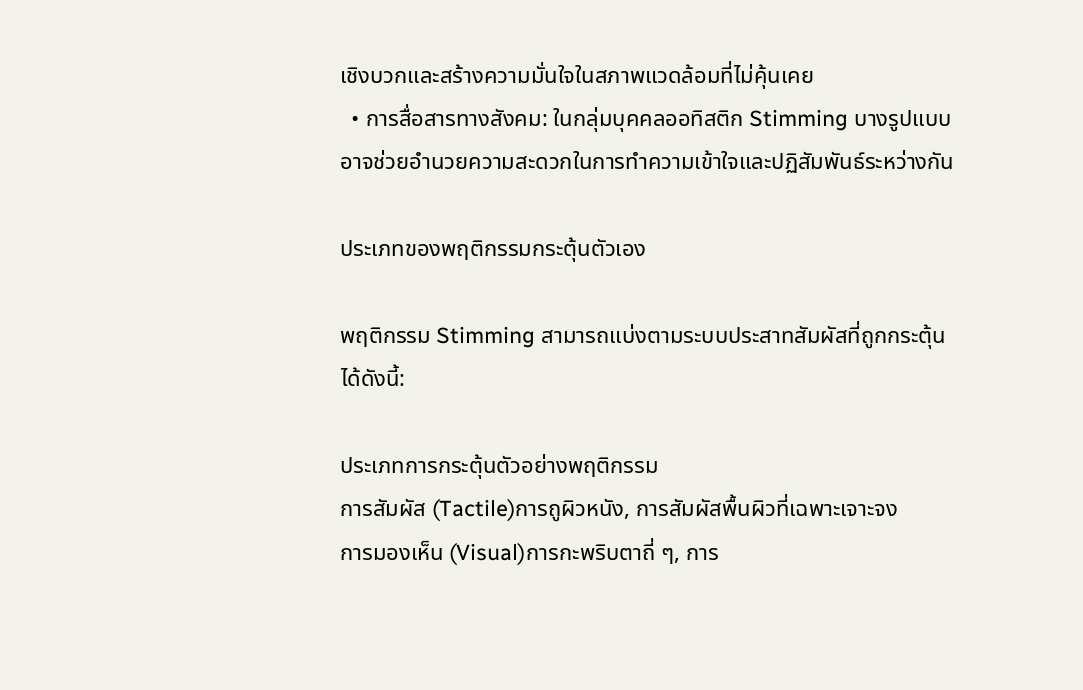เชิงบวกและสร้างความมั่นใจในสภาพแวดล้อมที่ไม่คุ้นเคย
  • การสื่อสารทางสังคม: ในกลุ่มบุคคลออทิสติก Stimming บางรูปแบบอาจช่วยอำนวยความสะดวกในการทำความเข้าใจและปฏิสัมพันธ์ระหว่างกัน

ประเภทของพฤติกรรมกระตุ้นตัวเอง

พฤติกรรม Stimming สามารถแบ่งตามระบบประสาทสัมผัสที่ถูกกระตุ้นได้ดังนี้:

ประเภทการกระตุ้นตัวอย่างพฤติกรรม
การสัมผัส (Tactile)การถูผิวหนัง, การสัมผัสพื้นผิวที่เฉพาะเจาะจง
การมองเห็น (Visual)การกะพริบตาถี่ ๆ, การ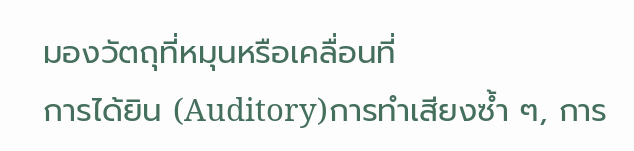มองวัตถุที่หมุนหรือเคลื่อนที่
การได้ยิน (Auditory)การทำเสียงซ้ำ ๆ, การ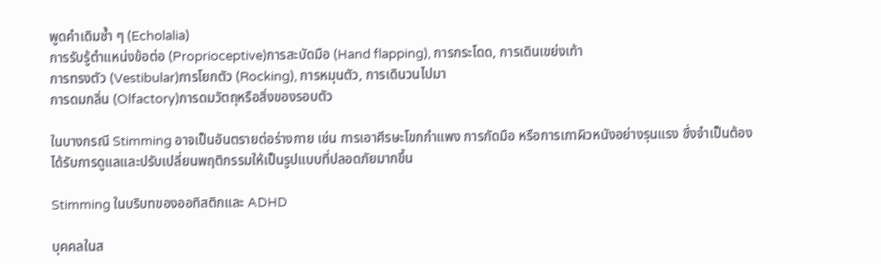พูดคำเดิมซ้ำ ๆ (Echolalia)
การรับรู้ตำแหน่งข้อต่อ (Proprioceptive)การสะบัดมือ (Hand flapping), การกระโดด, การเดินเขย่งเท้า
การทรงตัว (Vestibular)การโยกตัว (Rocking), การหมุนตัว, การเดินวนไปมา
การดมกลิ่น (Olfactory)การดมวัตถุหรือสิ่งของรอบตัว

ในบางกรณี Stimming อาจเป็นอันตรายต่อร่างกาย เช่น การเอาศีรษะโขกกำแพง การกัดมือ หรือการเกาผิวหนังอย่างรุนแรง ซึ่งจำเป็นต้องได้รับการดูแลและปรับเปลี่ยนพฤติกรรมให้เป็นรูปแบบที่ปลอดภัยมากขึ้น

Stimming ในบริบทของออทิสติกและ ADHD

บุคคลในส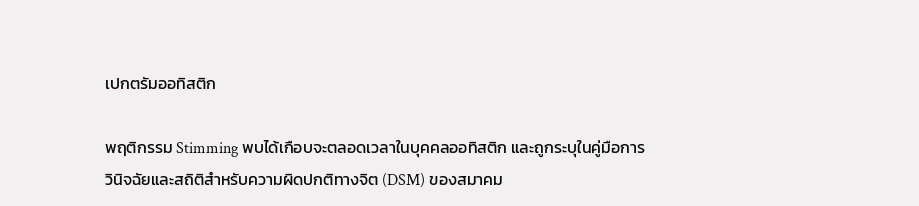เปกตรัมออทิสติก

พฤติกรรม Stimming พบได้เกือบจะตลอดเวลาในบุคคลออทิสติก และถูกระบุในคู่มือการวินิจฉัยและสถิติสำหรับความผิดปกติทางจิต (DSM) ของสมาคม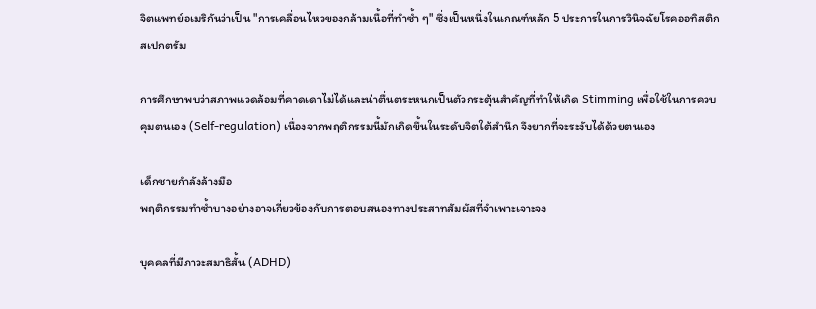จิตแพทย์อเมริกันว่าเป็น "การเคลื่อนไหวของกล้ามเนื้อที่ทำซ้ำ ๆ" ซึ่งเป็นหนึ่งในเกณฑ์หลัก 5 ประการในการวินิจฉัยโรคออทิสติกสเปกตรัม

การศึกษาพบว่าสภาพแวดล้อมที่คาดเดาไม่ได้และน่าตื่นตระหนกเป็นตัวกระตุ้นสำคัญที่ทำให้เกิด Stimming เพื่อใช้ในการควบคุมตนเอง (Self-regulation) เนื่องจากพฤติกรรมนี้มักเกิดขึ้นในระดับจิตใต้สำนึก จึงยากที่จะระงับได้ด้วยตนเอง

เด็กชายกำลังล้างมือ
พฤติกรรมทำซ้ำบางอย่างอาจเกี่ยวข้องกับการตอบสนองทางประสาทสัมผัสที่จำเพาะเจาะจง

บุคคลที่มีภาวะสมาธิสั้น (ADHD)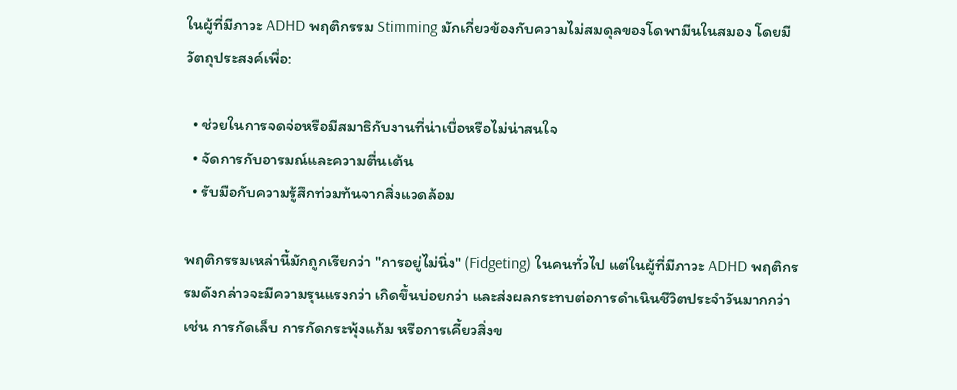ในผู้ที่มีภาวะ ADHD พฤติกรรม Stimming มักเกี่ยวข้องกับความไม่สมดุลของโดพามีนในสมอง โดยมีวัตถุประสงค์เพื่อ:

  • ช่วยในการจดจ่อหรือมีสมาธิกับงานที่น่าเบื่อหรือไม่น่าสนใจ
  • จัดการกับอารมณ์และความตื่นเต้น
  • รับมือกับความรู้สึกท่วมท้นจากสิ่งแวดล้อม

พฤติกรรมเหล่านี้มักถูกเรียกว่า "การอยู่ไม่นิ่ง" (Fidgeting) ในคนทั่วไป แต่ในผู้ที่มีภาวะ ADHD พฤติกรรมดังกล่าวจะมีความรุนแรงกว่า เกิดขึ้นบ่อยกว่า และส่งผลกระทบต่อการดำเนินชีวิตประจำวันมากกว่า เช่น การกัดเล็บ การกัดกระพุ้งแก้ม หรือการเคี้ยวสิ่งข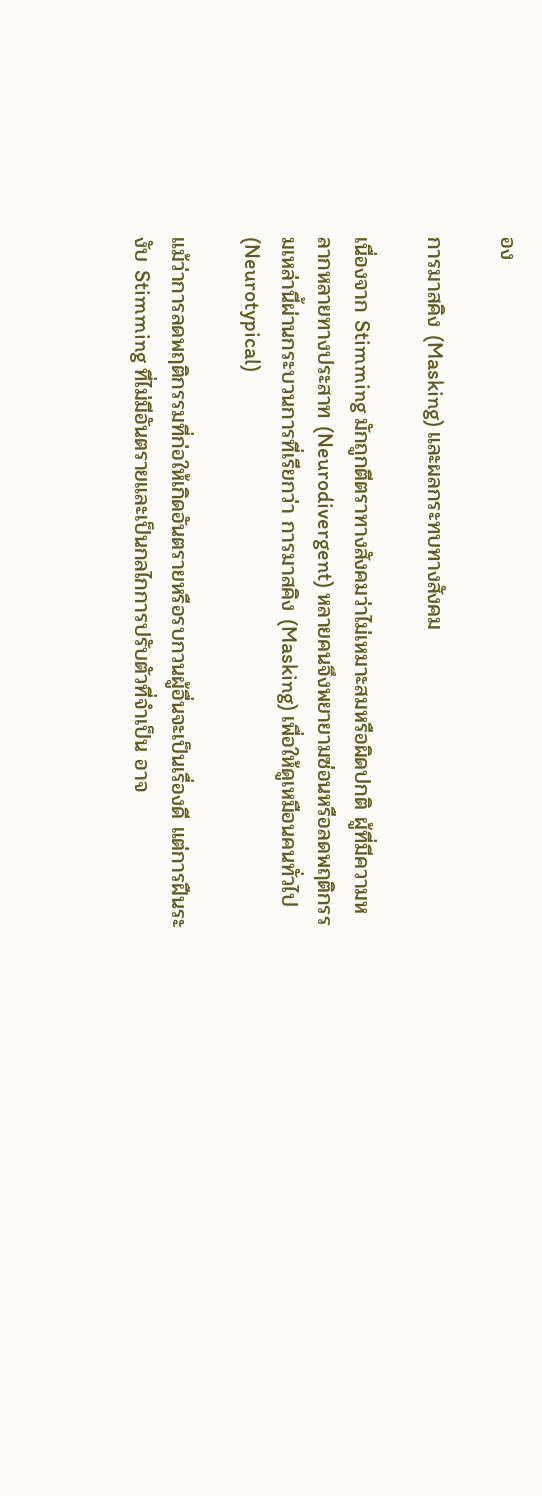อง

การมาสคิง (Masking) และผลกระทบทางสังคม

เนื่องจาก Stimming มักถูกตีตราทางสังคมว่าไม่เหมาะสมหรือผิดปกติ ผู้ที่มีความหลากหลายทางประสาท (Neurodivergent) หลายคนจึงพยายามซ่อนหรือลดพฤติกรรมเหล่านี้ผ่านกระบวนการที่เรียกว่า การมาสคิง (Masking) เพื่อให้ดูเหมือนคนทั่วไป (Neurotypical)

แม้ว่าการลดพฤติกรรมที่ก่อให้เกิดอันตรายหรือรบกวนผู้อื่นจะเป็นเรื่องดี แต่การฝืนระงับ Stimming ที่ไม่มีอันตรายและเป็นกลไกการปรับตัวที่จำเป็น อาจ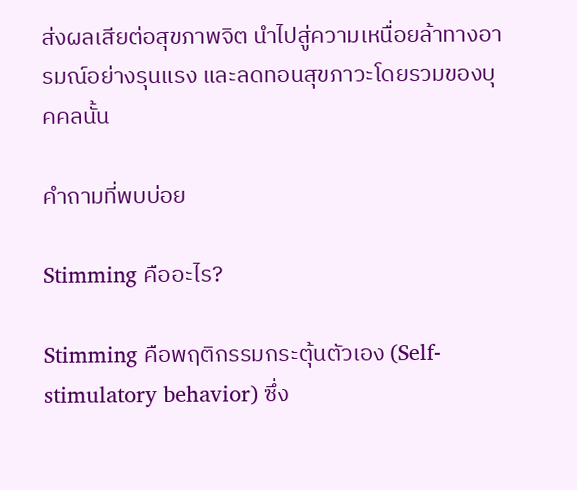ส่งผลเสียต่อสุขภาพจิต นำไปสู่ความเหนื่อยล้าทางอารมณ์อย่างรุนแรง และลดทอนสุขภาวะโดยรวมของบุคคลนั้น

คำถามที่พบบ่อย

Stimming คืออะไร?

Stimming คือพฤติกรรมกระตุ้นตัวเอง (Self-stimulatory behavior) ซึ่ง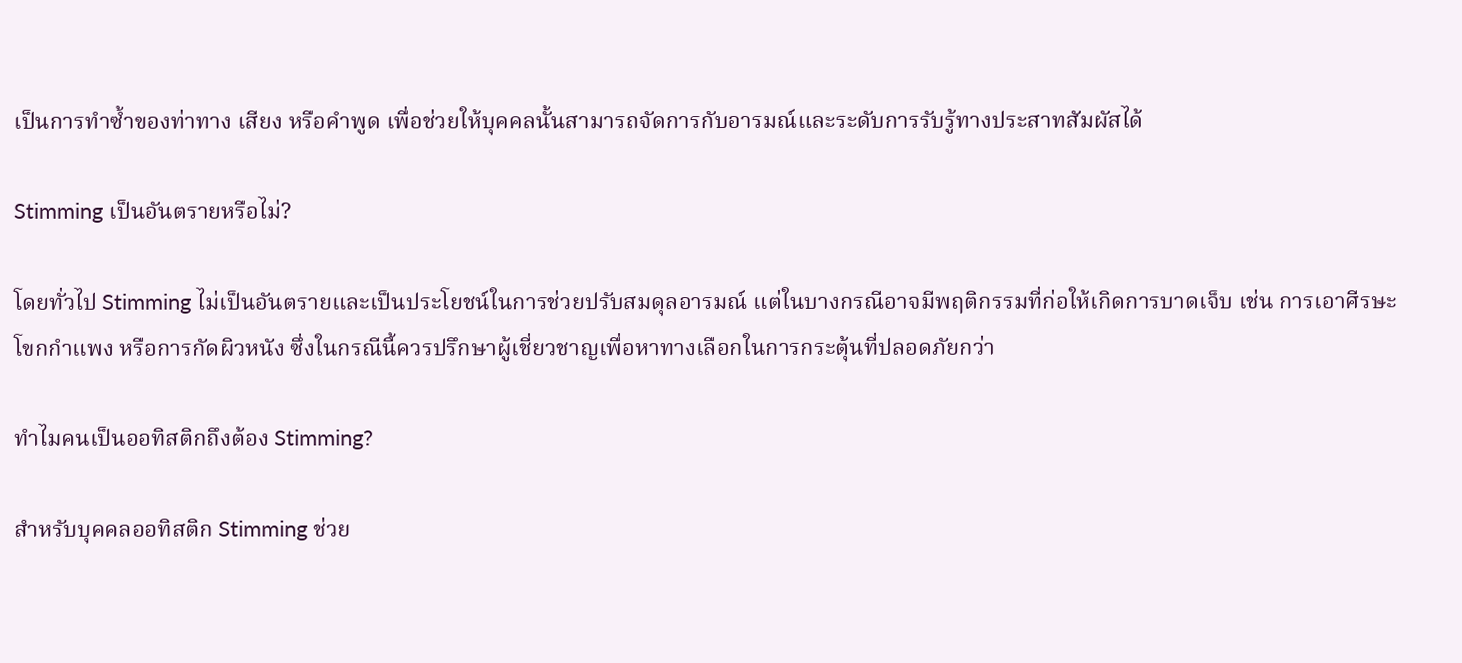เป็นการทำซ้ำของท่าทาง เสียง หรือคำพูด เพื่อช่วยให้บุคคลนั้นสามารถจัดการกับอารมณ์และระดับการรับรู้ทางประสาทสัมผัสได้

Stimming เป็นอันตรายหรือไม่?

โดยทั่วไป Stimming ไม่เป็นอันตรายและเป็นประโยชน์ในการช่วยปรับสมดุลอารมณ์ แต่ในบางกรณีอาจมีพฤติกรรมที่ก่อให้เกิดการบาดเจ็บ เช่น การเอาศีรษะโขกกำแพง หรือการกัดผิวหนัง ซึ่งในกรณีนี้ควรปรึกษาผู้เชี่ยวชาญเพื่อหาทางเลือกในการกระตุ้นที่ปลอดภัยกว่า

ทำไมคนเป็นออทิสติกถึงต้อง Stimming?

สำหรับบุคคลออทิสติก Stimming ช่วย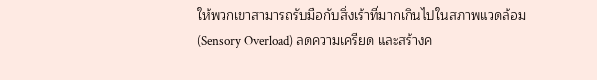ให้พวกเขาสามารถรับมือกับสิ่งเร้าที่มากเกินไปในสภาพแวดล้อม (Sensory Overload) ลดความเครียด และสร้างค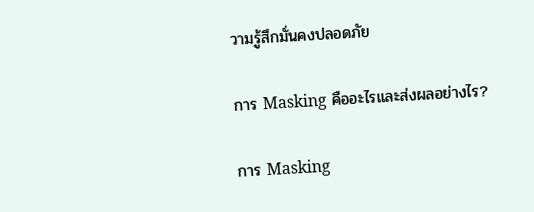วามรู้สึกมั่นคงปลอดภัย

การ Masking คืออะไรและส่งผลอย่างไร?

การ Masking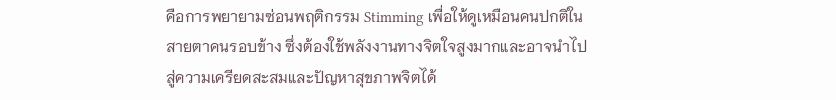คือการพยายามซ่อนพฤติกรรม Stimming เพื่อให้ดูเหมือนคนปกติในสายตาคนรอบข้าง ซึ่งต้องใช้พลังงานทางจิตใจสูงมากและอาจนำไปสู่ความเครียดสะสมและปัญหาสุขภาพจิตได้